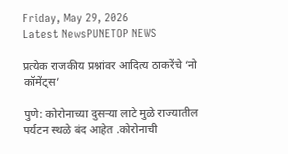Friday, May 29, 2026
Latest NewsPUNETOP NEWS

प्रत्येक राजकीय प्रश्नांवर आदित्य ठाकरेंचे ‘नो कॉमेंट्स’

पुणे: कोरोनाच्या दुसऱ्या लाटे मुळे राज्यातील पर्यटन स्थळे बंद आहेत .कोरोनाची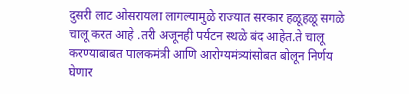दुसरी लाट ओसरायला लागल्यामुळे राज्यात सरकार हळूहळू सगळे चालू करत आहे .तरी अजूनही पर्यटन स्थळे बंद आहेत.ते चालू करण्याबाबत पालकमंत्री आणि आरोग्यमंत्र्यांसोबत बोलून निर्णय घेणार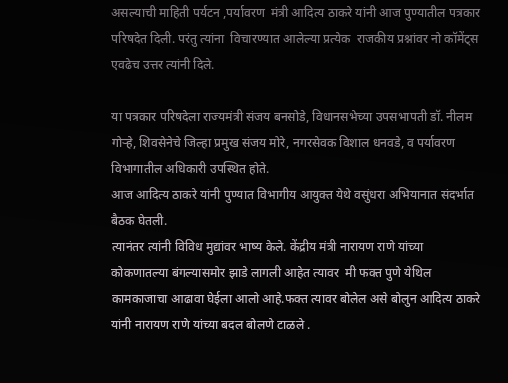असल्याची माहिती पर्यटन ,पर्यावरण  मंत्री आदित्य ठाकरे यांनी आज पुण्यातील पत्रकार परिषदेत दिली. परंतु त्यांना  विचारण्यात आलेल्या प्रत्येक  राजकीय प्रश्नांवर नो कॉमेंट्स एवढेच उत्तर त्यांनी दिले.

या पत्रकार परिषदेला राज्यमंत्री संजय बनसोडे, विधानसभेच्या उपसभापती डॉ. नीलम गोऱ्हे, शिवसेनेचे जिल्हा प्रमुख संजय मोरे, नगरसेवक विशाल धनवडे, व पर्यावरण विभागातील अधिकारी उपस्थित होते.
आज आदित्य ठाकरे यांनी पुण्यात विभागीय आयुक्त येथे वसुंधरा अभियानात संदर्भात बैठक घेतली.
त्यानंतर त्यांनी विविध मुद्यांवर भाष्य केले. केंद्रीय मंत्री नारायण राणे यांच्या कोकणातल्या बंगल्यासमोर झाडे लागली आहेत त्यावर  मी फक्त पुणे येथिल कामकाजाचा आढावा घेईला आलो आहे.फक्त त्यावर बोलेल असे बोलुन आदित्य ठाकरे यांनी नारायण राणे यांच्या बदल बोलणे टाळले .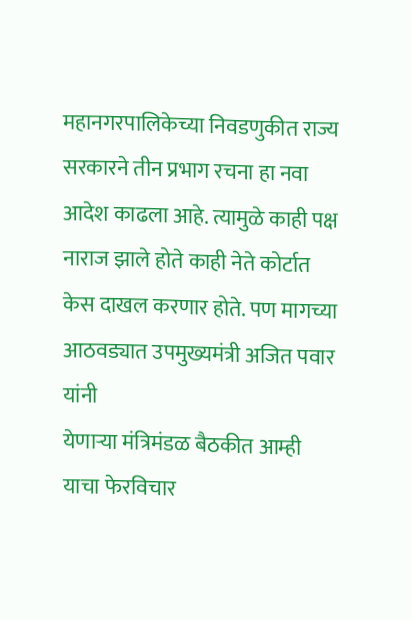महानगरपालिकेच्या निवडणुकीत राज्य सरकारने तीन प्रभाग रचना हा नवा आदेश काढला आहे. त्यामुळे काही पक्ष नाराज झाले होते काही नेते कोर्टात केस दाखल करणार होते. पण मागच्या आठवड्यात उपमुख्यमंत्री अजित पवार यांनी
येणाऱ्या मंत्रिमंडळ बैठकीत आम्ही याचा फेरविचार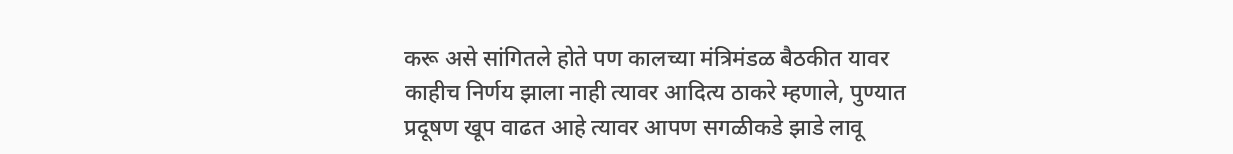करू असे सांगितले होते पण कालच्या मंत्रिमंडळ बैठकीत यावर काहीच निर्णय झाला नाही त्यावर आदित्य ठाकरे म्हणाले, पुण्यात प्रदूषण खूप वाढत आहे त्यावर आपण सगळीकडे झाडे लावू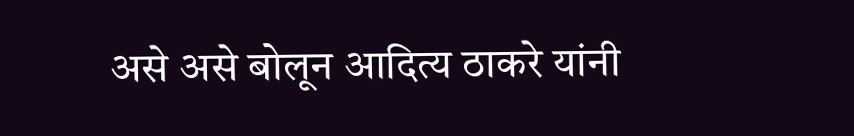असे असे बोलून आदित्य ठाकरे यांनी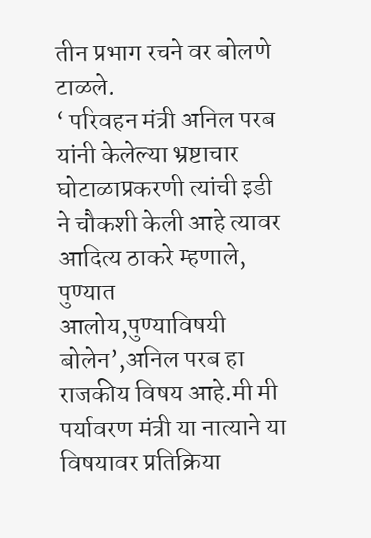तीन प्रभाग रचने वर बोलणे टाळले.
‘ परिवहन मंत्री अनिल परब यांनी केलेल्या भ्रष्टाचार घोटाळाप्रकरणी त्यांची इडी ने चौकशी केली आहे त्यावर आदित्य ठाकरे म्हणाले, पुण्यात आलोय,पुण्याविषयी बोलेन’,अनिल परब हा राजकीय विषय आहे.मी मी पर्यावरण मंत्री या नात्याने या विषयावर प्रतिक्रिया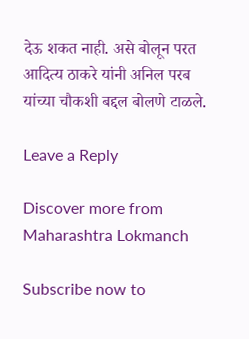देऊ शकत नाही. असे बोलून परत आदित्य ठाकरे यांनी अनिल परब यांच्या चौकशी बद्दल बोलणे टाळले.

Leave a Reply

Discover more from Maharashtra Lokmanch

Subscribe now to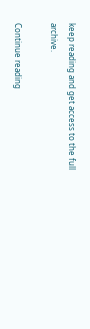keep reading and get access to the full archive.

Continue reading